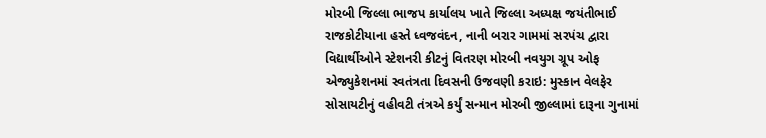મોરબી જિલ્લા ભાજપ કાર્યાલય ખાતે જિલ્લા અધ્યક્ષ જયંતીભાઈ રાજકોટીયાના હસ્તે ધ્વજવંદન, નાની બરાર ગામમાં સરપંચ દ્વારા વિદ્યાર્થીઓને સ્ટેશનરી કીટનું વિતરણ મોરબી નવયુગ ગ્રૂપ ઓફ એજ્યુકેશનમાં સ્વતંત્રતા દિવસની ઉજવણી કરાઇ: મુસ્કાન વેલફેર સોસાયટીનું વહીવટી તંત્રએ કર્યું સન્માન મોરબી જીલ્લામાં દારૂના ગુનામાં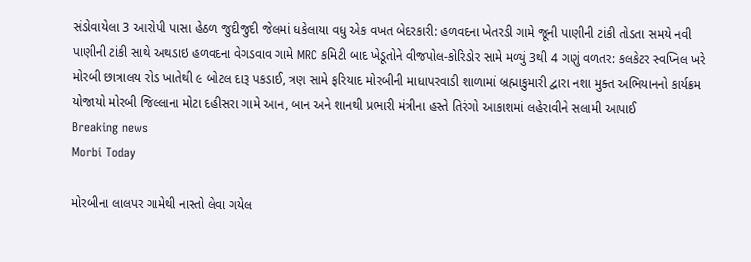સંડોવાયેલા 3 આરોપી પાસા હેઠળ જુદીજુદી જેલમાં ધકેલાયા વધુ એક વખત બેદરકારી: હળવદના ખેતરડી ગામે જૂની પાણીની ટાંકી તોડતા સમયે નવી પાણીની ટાંકી સાથે અથડાઇ હળવદના વેગડવાવ ગામે MRC કમિટી બાદ ખેડૂતોને વીજપોલ-કોરિડોર સામે મળ્યું 3થી 4 ગણું વળતર: કલકેટર સ્વપ્નિલ ખરે મોરબી છાત્રાલય રોડ ખાતેથી ૯ બોટલ દારૂ પકડાઈ, ત્રણ સામે ફરિયાદ મોરબીની માધાપરવાડી શાળામાં બ્રહ્માકુમારી દ્વારા નશા મુક્ત અભિયાનનો કાર્યક્રમ યોજાયો મોરબી જિલ્લાના મોટા દહીસરા ગામે આન, બાન અને શાનથી પ્રભારી મંત્રીના હસ્તે તિરંગો આકાશમાં લહેરાવીને સલામી આપાઈ
Breaking news
Morbi Today

મોરબીના લાલપર ગામેથી નાસ્તો લેવા ગયેલ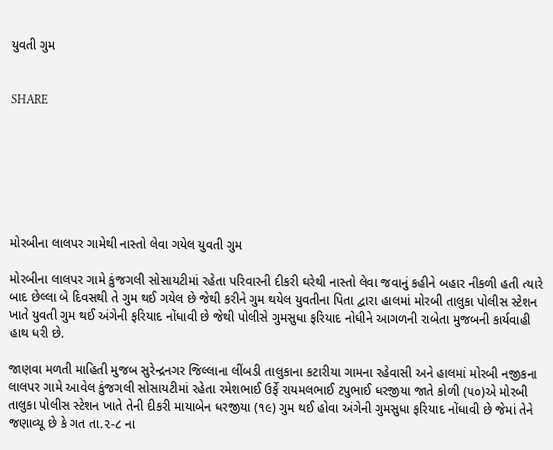યુવતી ગુમ


SHARE







મોરબીના લાલપર ગામેથી નાસ્તો લેવા ગયેલ યુવતી ગુમ

મોરબીના લાલપર ગામે કુંજગલી સોસાયટીમાં રહેતા પરિવારની દીકરી ઘરેથી નાસ્તો લેવા જવાનું કહીને બહાર નીકળી હતી ત્યારે બાદ છેલ્લા બે દિવસથી તે ગુમ થઈ ગયેલ છે જેથી કરીને ગુમ થયેલ યુવતીના પિતા દ્વારા હાલમાં મોરબી તાલુકા પોલીસ સ્ટેશન ખાતે યુવતી ગુમ થઈ અંગેની ફરિયાદ નોંધાવી છે જેથી પોલીસે ગુમસુધા ફરિયાદ નોધીને આગળની રાબેતા મુજબની કાર્યવાહી હાથ ધરી છે.

જાણવા મળતી માહિતી મુજબ સુરેન્દ્રનગર જિલ્લાના લીંબડી તાલુકાના કટારીયા ગામના રહેવાસી અને હાલમાં મોરબી નજીકના લાલપર ગામે આવેલ કુંજગલી સોસાયટીમાં રહેતા રમેશભાઈ ઉર્ફે રાયમલભાઈ ટપુભાઈ ધરજીયા જાતે કોળી (૫૦)એ મોરબી તાલુકા પોલીસ સ્ટેશન ખાતે તેની દીકરી માયાબેન ધરજીયા (૧૯) ગુમ થઈ હોવા અંગેની ગુમસુધા ફરિયાદ નોંધાવી છે જેમાં તેને જણાવ્યૂ છે કે ગત તા.૨-૮ ના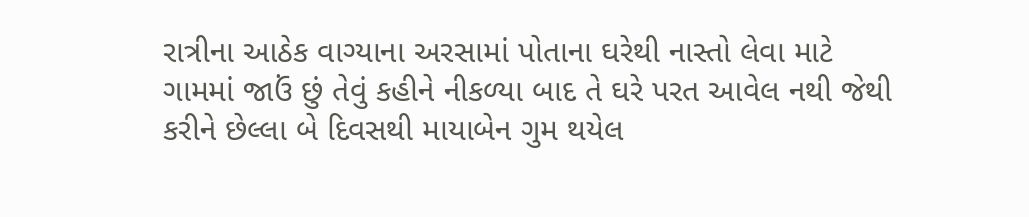રાત્રીના આઠેક વાગ્યાના અરસામાં પોતાના ઘરેથી નાસ્તો લેવા માટે ગામમાં જાઉં છું તેવું કહીને નીકળ્યા બાદ તે ઘરે પરત આવેલ નથી જેથી કરીને છેલ્લા બે દિવસથી માયાબેન ગુમ થયેલ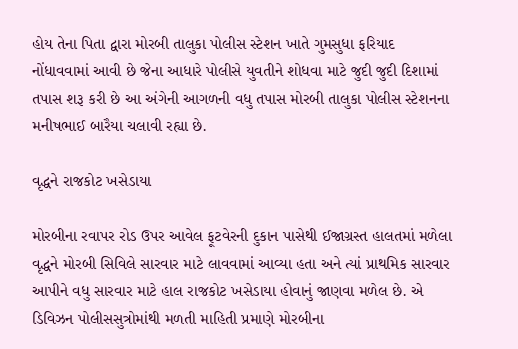હોય તેના પિતા દ્વારા મોરબી તાલુકા પોલીસ સ્ટેશન ખાતે ગુમસુધા ફરિયાદ નોંધાવવામાં આવી છે જેના આધારે પોલીસે યુવતીને શોધવા માટે જુદી જુદી દિશામાં તપાસ શરૂ કરી છે આ અંગેની આગળની વધુ તપાસ મોરબી તાલુકા પોલીસ સ્ટેશનના મનીષભાઈ બારૈયા ચલાવી રહ્યા છે.

વૃદ્ધને રાજકોટ ખસેડાયા

મોરબીના રવાપર રોડ ઉપર આવેલ ફૂટવેરની દુકાન પાસેથી ઈજાગ્રસ્ત હાલતમાં મળેલા વૃદ્ધને મોરબી સિવિલે સારવાર માટે લાવવામાં આવ્યા હતા અને ત્યાં પ્રાથમિક સારવાર આપીને વધુ સારવાર માટે હાલ રાજકોટ ખસેડાયા હોવાનું જાણવા મળેલ છે. એ ડિવિઝન પોલીસસુત્રોમાંથી મળતી માહિતી પ્રમાણે મોરબીના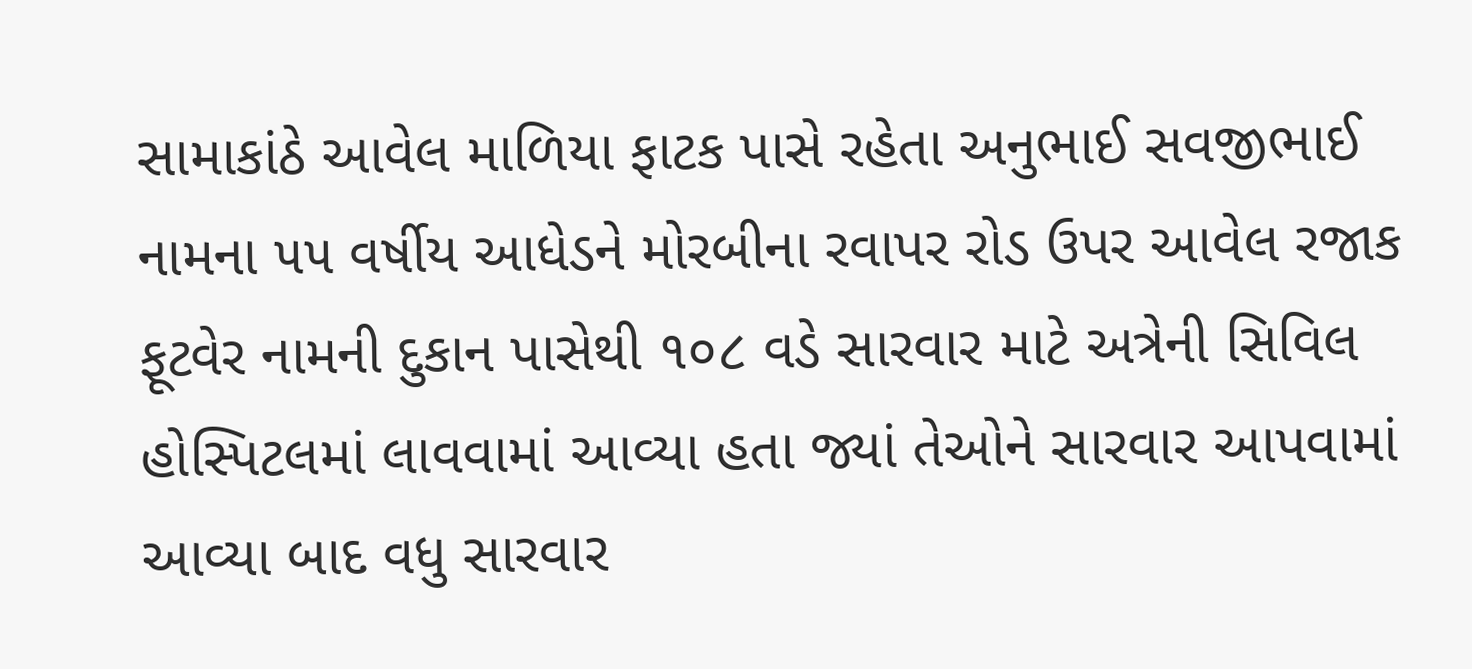સામાકાંઠે આવેલ માળિયા ફાટક પાસે રહેતા અનુભાઈ સવજીભાઈ નામના ૫૫ વર્ષીય આધેડને મોરબીના રવાપર રોડ ઉપર આવેલ રજાક ફૂટવેર નામની દુકાન પાસેથી ૧૦૮ વડે સારવાર માટે અત્રેની સિવિલ હોસ્પિટલમાં લાવવામાં આવ્યા હતા જ્યાં તેઓને સારવાર આપવામાં આવ્યા બાદ વધુ સારવાર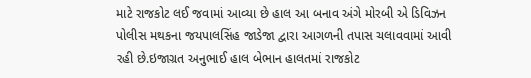માટે રાજકોટ લઈ જવામાં આવ્યા છે હાલ આ બનાવ અંગે મોરબી એ ડિવિઝન પોલીસ મથકના જયપાલસિંહ જાડેજા દ્વારા આગળની તપાસ ચલાવવામાં આવી રહી છે.ઇજાગ્રત અનુભાઈ હાલ બેભાન હાલતમાં રાજકોટ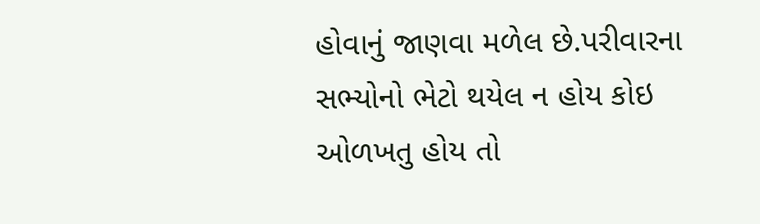હોવાનું જાણવા મળેલ છે.પરીવારના સભ્યોનો ભેટો થયેલ ન હોય કોઇ ઓળખતુ હોય તો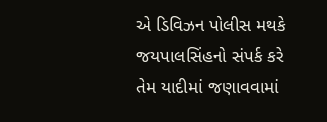એ ડિવિઝન પોલીસ મથકે જયપાલસિંહનો સંપર્ક કરે તેમ યાદીમાં જણાવવામાં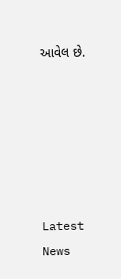આવેલ છે.






Latest News